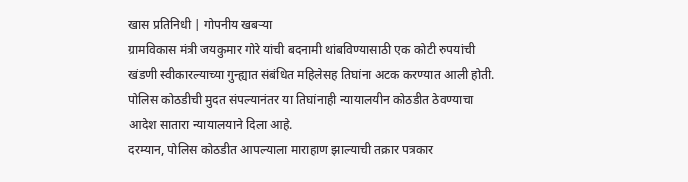खास प्रतिनिधी | गोपनीय खबऱ्या
ग्रामविकास मंत्री जयकुमार गोरे यांची बदनामी थांबविण्यासाठी एक कोटी रुपयांची खंडणी स्वीकारल्याच्या गुन्ह्यात संबंधित महिलेसह तिघांना अटक करण्यात आली होती. पोलिस कोठडीची मुदत संपल्यानंतर या तिघांनाही न्यायालयीन कोठडीत ठेवण्याचा आदेश सातारा न्यायालयाने दिला आहे.
दरम्यान, पोलिस कोठडीत आपल्याला माराहाण झाल्याची तक्रार पत्रकार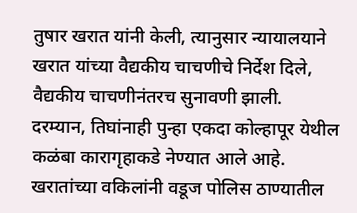तुषार खरात यांनी केली, त्यानुसार न्यायालयाने खरात यांच्या वैद्यकीय चाचणीचे निर्देश दिले, वैद्यकीय चाचणीनंतरच सुनावणी झाली.
दरम्यान, तिघांनाही पुन्हा एकदा कोल्हापूर येथील कळंबा कारागृहाकडे नेण्यात आले आहे. खरातांच्या वकिलांनी वडूज पोलिस ठाण्यातील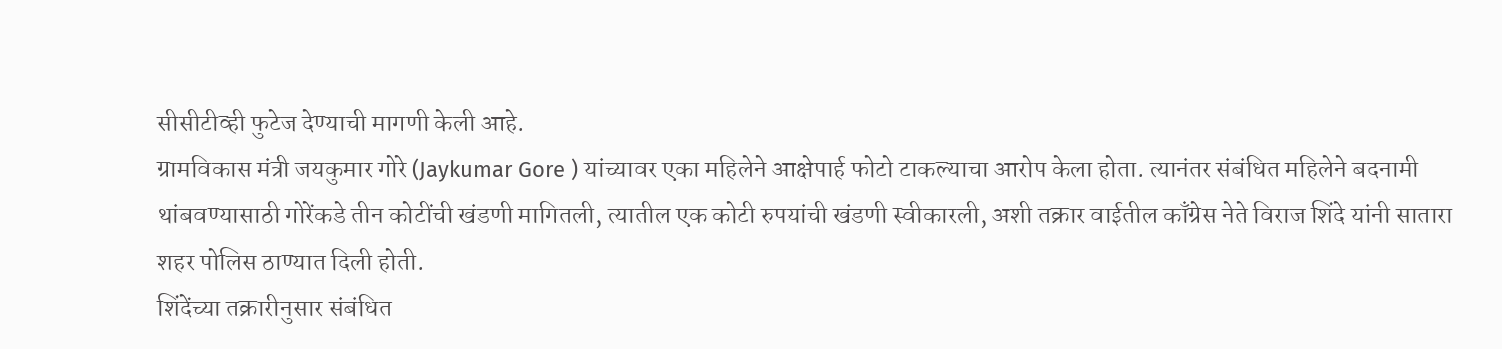सीसीटीव्ही फुटेज देण्याची मागणी केली आहे.
ग्रामविकास मंत्री जयकुमार गोरे (Jaykumar Gore ) यांच्यावर एका महिलेने आक्षेपार्ह फोटो टाकल्याचा आरोप केला होता. त्यानंतर संबंधित महिलेने बदनामी थांबवण्यासाठी गोरेंकडे तीन कोटींची खंडणी मागितली, त्यातील एक कोटी रुपयांची खंडणी स्वीकारली, अशी तक्रार वाईतील काँग्रेस नेते विराज शिंदे यांनी सातारा शहर पोलिस ठाण्यात दिली होती.
शिंदेंच्या तक्रारीनुसार संबंधित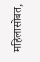महिलासोबत,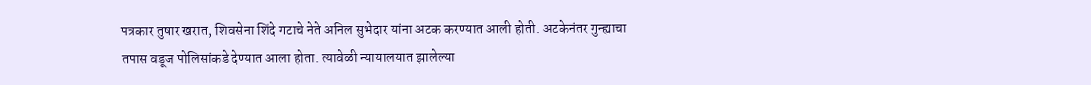पत्रकार तुषार खरात, शिवसेना शिंदे गटाचे नेते अनिल सुभेदार यांना अटक करण्यात आली होती. अटकेनंतर गुन्ह्याचा तपास वडूज पोलिसांकडे देण्यात आला होता. त्यावेळी न्यायालयात झालेल्या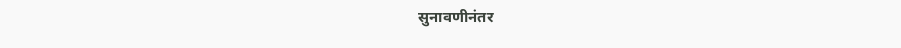सुनावणीनंतर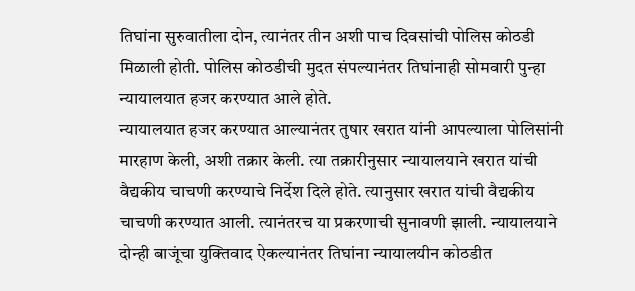तिघांना सुरुवातीला दोन, त्यानंतर तीन अशी पाच दिवसांची पोलिस कोठडी मिळाली होती. पोलिस कोठडीची मुदत संपल्यानंतर तिघांनाही सोमवारी पुन्हा न्यायालयात हजर करण्यात आले होते.
न्यायालयात हजर करण्यात आल्यानंतर तुषार खरात यांनी आपल्याला पोलिसांनी मारहाण केली, अशी तक्रार केली. त्या तक्रारीनुसार न्यायालयाने खरात यांची वैद्यकीय चाचणी करण्याचे निर्देश दिले होते. त्यानुसार खरात यांची वैद्यकीय चाचणी करण्यात आली. त्यानंतरच या प्रकरणाची सुनावणी झाली. न्यायालयाने दोन्ही बाजूंचा युक्तिवाद ऐकल्यानंतर तिघांना न्यायालयीन कोठडीत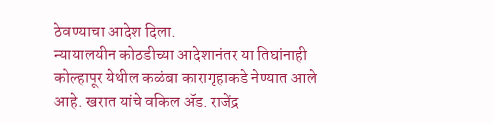ठेवण्याचा आदेश दिला.
न्यायालयीन कोठडीच्या आदेशानंतर या तिघांनाही कोल्हापूर येथील कळंबा कारागृहाकडे नेण्यात आले आहे. खरात यांचे वकिल ॲड. राजेंद्र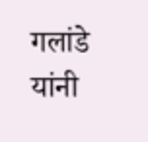गलांडे यांनी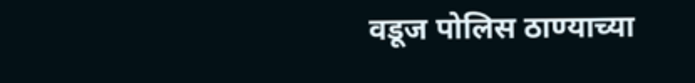वडूज पोलिस ठाण्याच्या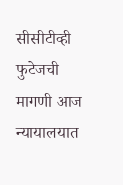सीसीटीव्ही फुटेजची मागणी आज न्यायालयात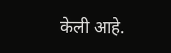केली आहे.